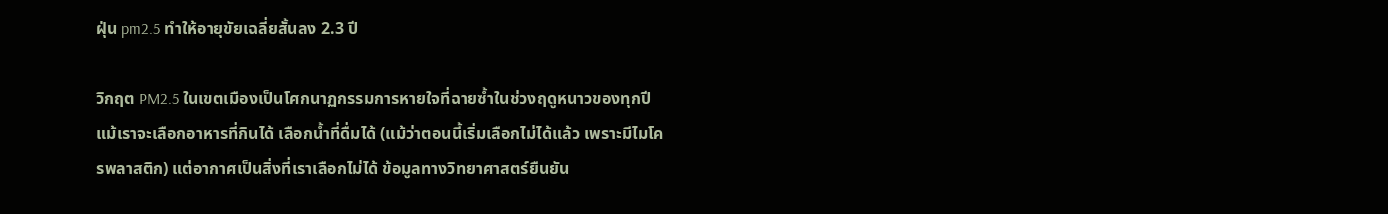ฝุ่น pm2.5 ทำให้อายุขัยเฉลี่ยสั้นลง 2.3 ปี

วิกฤต PM2.5 ในเขตเมืองเป็นโศกนาฏกรรมการหายใจที่ฉายซ้ำในช่วงฤดูหนาวของทุกปี แม้เราจะเลือกอาหารที่กินได้ เลือกน้ำที่ดื่มได้ (แม้ว่าตอนนี้เริ่มเลือกไม่ได้แล้ว เพราะมีไมโครพลาสติก) แต่อากาศเป็นสิ่งที่เราเลือกไม่ได้ ข้อมูลทางวิทยาศาสตร์ยืนยัน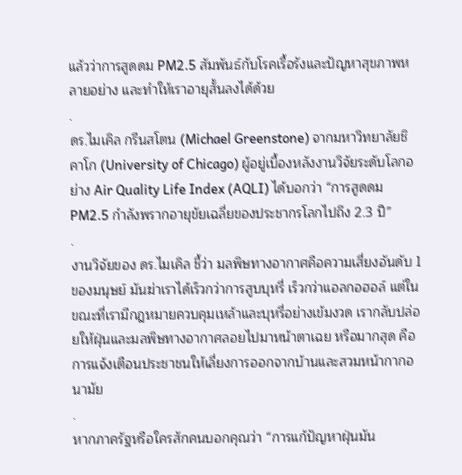แล้วว่าการสูดดม PM2.5 สัมพันธ์กับโรคเรื้อรังและปัญหาสุขภาพหลายอย่าง และทำให้เราอายุสั้นลงได้ด้วย
.
ดร.ไมเคิล กรีนสโตน (Michael Greenstone) จากมหาวิทยาลัยชิคาโก (University of Chicago) ผู้อยู่เบื้องหลังงานวิจัยระดับโลกอย่าง Air Quality Life Index (AQLI) ได้บอกว่า “การสูดดม PM2.5 กำลังพรากอายุขัยเฉลี่ยของประชากรโลกไปถึง 2.3 ปี”
.
งานวิจัยของ ดร.ไมเคิล ชี้ว่า มลพิษทางอากาศคือความเสี่ยงอันดับ 1 ของมนุษย์ มันฆ่าเราได้เร็วกว่าการสูบบุหรี่ เร็วกว่าแอลกอฮอล์ แต่ในขณะที่เรามีกฎหมายควบคุมเหล้าและบุหรี่อย่างเข้มงวด เรากลับปล่อยให้ฝุ่นและมลพิษทางอากาศลอยไปมาหน้าตาเฉย หรือมากสุด คือ การแจ้งเตือนประชาชนให้เลี่ยงการออกจากบ้านและสวมหน้ากากอนามัย
.
หากภาครัฐหรือใครสักคนบอกคุณว่า “การแก้ปัญหาฝุ่นมัน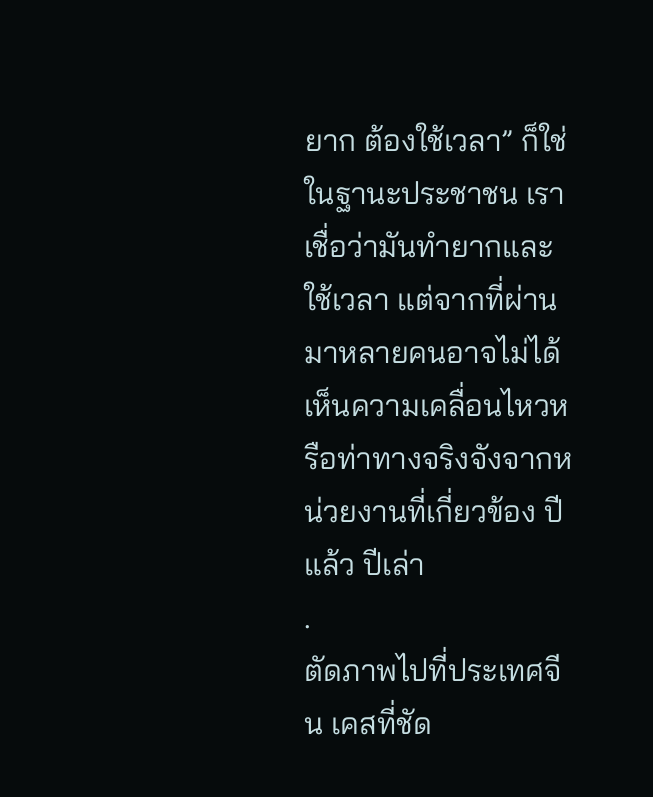ยาก ต้องใช้เวลา” ก็ใช่ ในฐานะประชาชน เราเชื่อว่ามันทำยากและใช้เวลา แต่จากที่ผ่านมาหลายคนอาจไม่ได้เห็นความเคลื่อนไหวหรือท่าทางจริงจังจากหน่วยงานที่เกี่ยวข้อง ปีแล้ว ปีเล่า
.
ตัดภาพไปที่ประเทศจีน เคสที่ชัด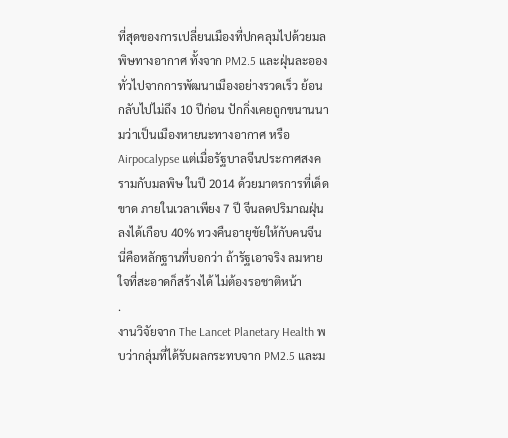ที่สุดของการเปลี่ยนเมืองที่ปกคลุมไปด้วยมลพิษทางอากาศ ทั้งจาก PM2.5 และฝุ่นละอองทั่วไปจากการพัฒนาเมืองอย่างรวดเร็ว ย้อนกลับไปไม่ถึง 10 ปีก่อน ปักกิ่งเคยถูกขนานนามว่าเป็นเมืองหายนะทางอากาศ หรือ Airpocalypse แต่เมื่อรัฐบาลจีนประกาศสงครามกับมลพิษ ในปี 2014 ด้วยมาตรการที่เด็ดขาด ภายในเวลาเพียง 7 ปี จีนลดปริมาณฝุ่นลงได้เกือบ 40% ทวงคืนอายุขัยให้กับคนจีน นี่คือหลักฐานที่บอกว่า ถ้ารัฐเอาจริง ลมหายใจที่สะอาดก็สร้างได้ ไม่ต้องรอชาติหน้า
.
งานวิจัยจาก The Lancet Planetary Health พบว่ากลุ่มที่ได้รับผลกระทบจาก PM2.5 และม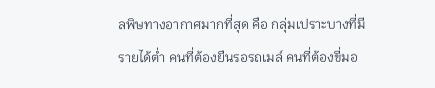ลพิษทางอากาศมากที่สุด คือ กลุ่มเปราะบางที่มีรายได้ต่ำ คนที่ต้องยืนรอรถเมล์ คนที่ต้องขี่มอ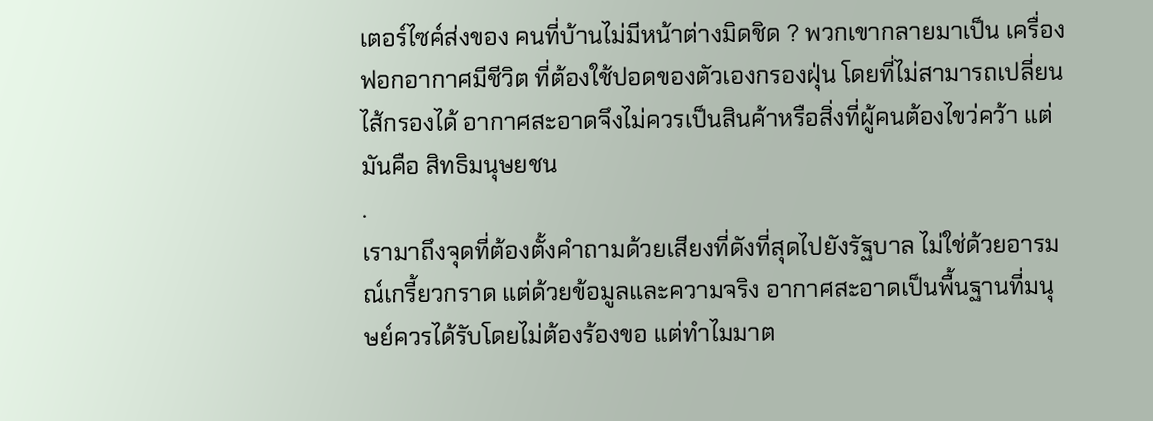เตอร์ไซค์ส่งของ คนที่บ้านไม่มีหน้าต่างมิดชิด ? พวกเขากลายมาเป็น เครื่องฟอกอากาศมีชีวิต ที่ต้องใช้ปอดของตัวเองกรองฝุ่น โดยที่ไม่สามารถเปลี่ยนไส้กรองได้ อากาศสะอาดจึงไม่ควรเป็นสินค้าหรือสิ่งที่ผู้คนต้องไขว่คว้า แต่มันคือ สิทธิมนุษยชน
.
เรามาถึงจุดที่ต้องตั้งคำถามด้วยเสียงที่ดังที่สุดไปยังรัฐบาล ไม่ใช่ด้วยอารมณ์เกรี้ยวกราด แต่ด้วยข้อมูลและความจริง อากาศสะอาดเป็นพื้นฐานที่มนุษย์ควรได้รับโดยไม่ต้องร้องขอ แต่ทำไมมาต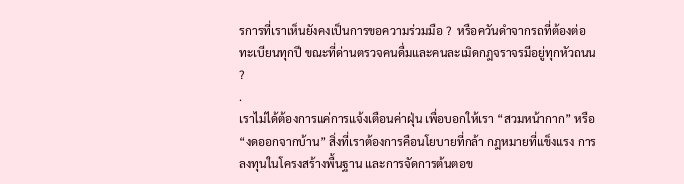รการที่เราเห็นยังคงเป็นการขอความร่วมมือ ?  หรือควันดำจากรถที่ต้องต่อทะเบียนทุกปี ขณะที่ด่านตรวจคนดื่มและคนละเมิดกฎจราจรมีอยู่ทุกหัวถนน ?
.
เราไม่ได้ต้องการแค่การแจ้งเตือนค่าฝุ่น เพื่อบอกให้เรา “สวมหน้ากาก” หรือ “งดออกจากบ้าน” สิ่งที่เราต้องการคือนโยบายที่กล้า กฎหมายที่แข็งแรง การลงทุนในโครงสร้างพื้นฐาน และการจัดการต้นตอข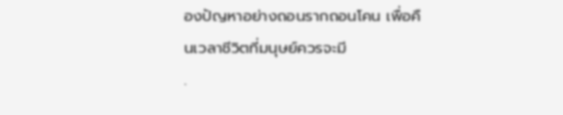องปัญหาอย่างถอนรากถอนโคน เพื่อคืนเวลาชีวิตที่มนุษย์ควรจะมี
.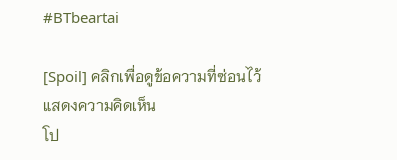#BTbeartai

[Spoil] คลิกเพื่อดูข้อความที่ซ่อนไว้
แสดงความคิดเห็น
โป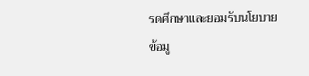รดศึกษาและยอมรับนโยบายข้อมู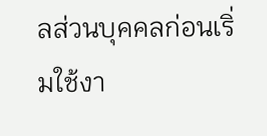ลส่วนบุคคลก่อนเริ่มใช้งา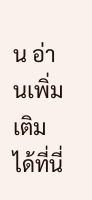น อ่านเพิ่มเติมได้ที่นี่